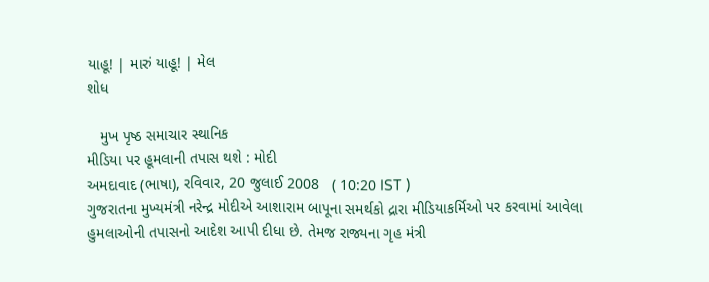યાહૂ! | મારું યાહૂ! | મેલ
શોધ

   મુખ પૃષ્ઠ સમાચાર સ્થાનિક
મીડિયા પર હૂમલાની તપાસ થશે : મોદી
અમદાવાદ (ભાષા), રવિવાર, 20 જુલાઈ 2008   ( 10:20 IST )
ગુજરાતના મુખ્યમંત્રી નરેન્દ્ર મોદીએ આશારામ બાપૂના સમર્થકો દ્રારા મીડિયાકર્મિઓ પર કરવામાં આવેલા હુમલાઓની તપાસનો આદેશ આપી દીધા છે. તેમજ રાજ્યના ગૃહ મંત્રી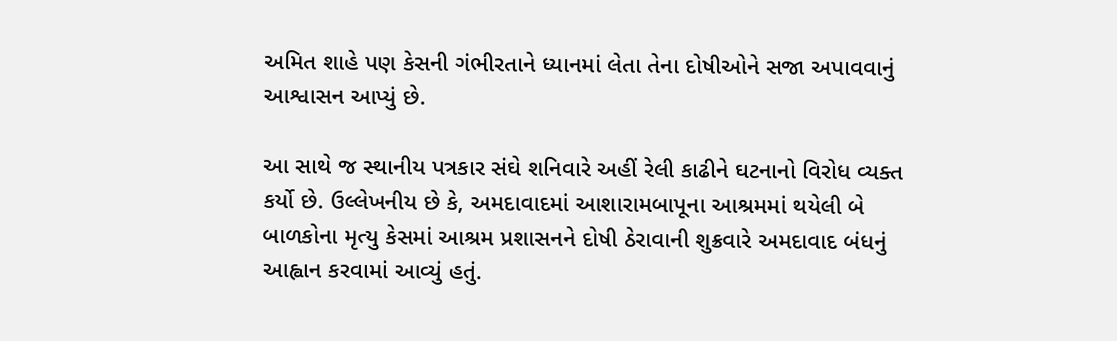અમિત શાહે પણ કેસની ગંભીરતાને ધ્યાનમાં લેતા તેના દોષીઓને સજા અપાવવાનું આશ્વાસન આપ્યું છે.

આ સાથે જ સ્થાનીય પત્રકાર સંઘે શનિવારે અહીં રેલી કાઢીને ઘટનાનો વિરોધ વ્યક્ત કર્યો છે. ઉલ્લેખનીય છે કે, અમદાવાદમાં આશારામબાપૂના આશ્રમમાં થયેલી બે બાળકોના મૃત્યુ કેસમાં આશ્રમ પ્રશાસનને દોષી ઠેરાવાની શુક્રવારે અમદાવાદ બંધનું આહ્વાન કરવામાં આવ્યું હતું.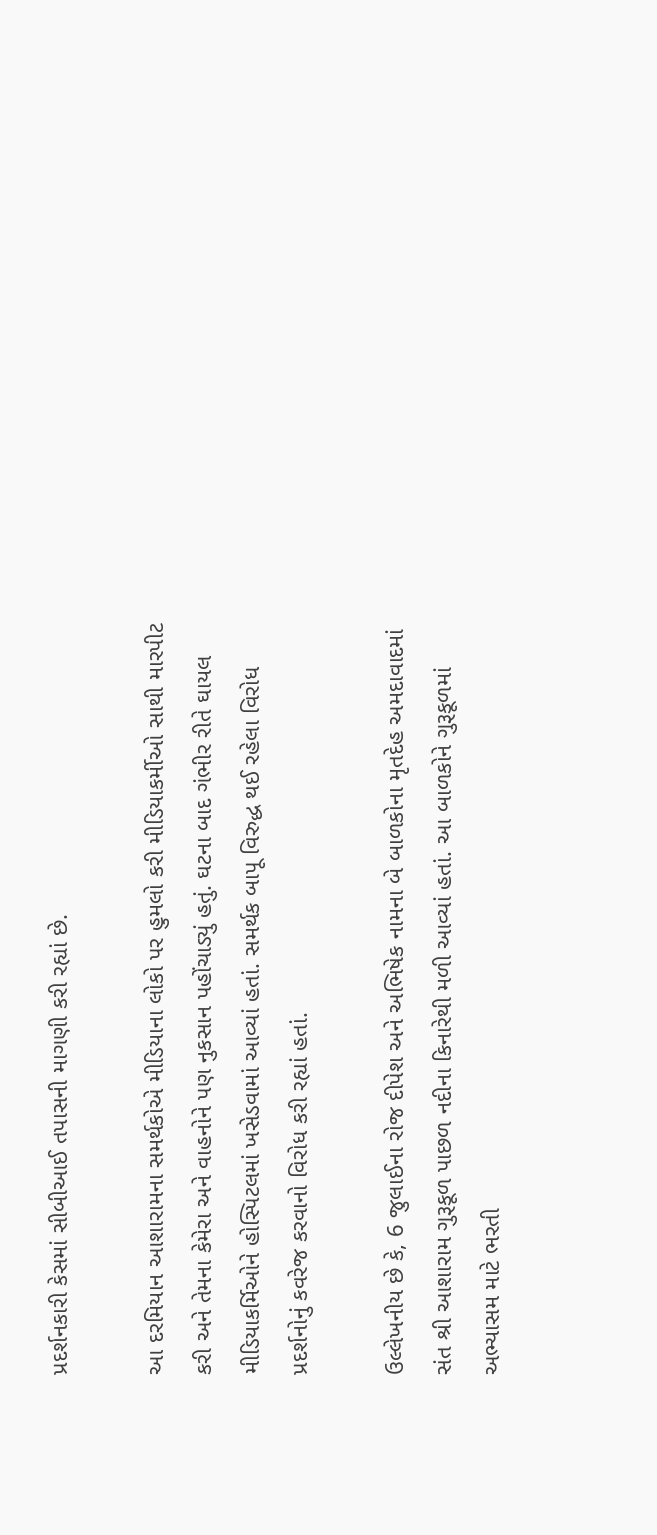પ્રદર્શનકારી કેસમાં સીબીઆઈ તપાસની માગણી કરી રહ્યાં છે.

આ દરમિયાન આશારામના સમર્થકોએ મીડિયાના લોકો પર હુમલો કરી મીડિયાકર્મીઓ સાથી મારપીટ કરી અને તેમના કેમેરા અને વાહનોને પણ નુકસાન પહોંચાડ્યું હતું. ઘટના બાદ ગંભીર રીતે ઘાયલ મીડિયાકર્મિઓને હોસ્પિટલમાં ખસેડવામાં આવ્યાં હતાં. સમર્થક બાપૂ વિરુદ્ધ થઈ રહેલા વિરોધ પ્રદર્શનોનું કવરેજ કરવાનો વિરોધ કરી રહ્યાં હતાં.

ઉલ્લેખનીય છે કે, 6 જુલાઈના રોજ દીપેશ અને અભિષેક નામના બે બાળકોના મૃતદેહ અમદાવાદમાં સંત શ્રી આશારામ ગુરૂકૂળ પાછળ નદીના કિનારેથી મળી આવ્યાં હતાં. આ બાળકોને ગુરૂકૂળમાં અભ્યાસમ માટે ભરતી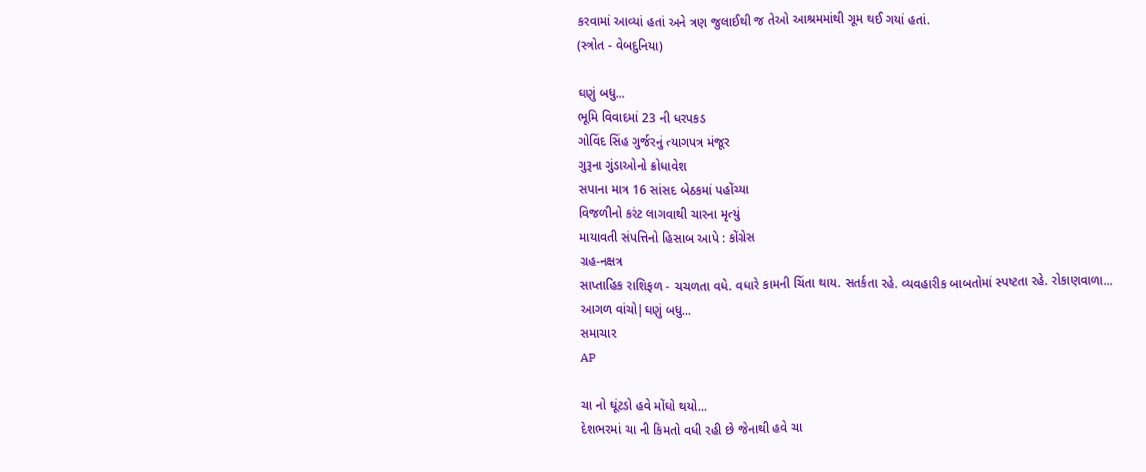કરવામાં આવ્યાં હતાં અને ત્રણ જુલાઈથી જ તેઓ આશ્રમમાંથી ગૂમ થઈ ગયાં હતાં.
(સ્ત્રોત - વેબદુનિયા)

ઘણું બધુ...
ભૂમિ વિવાદમાં 23 ની ધરપકડ
ગોવિંદ સિંહ ગુર્જરનું ત્યાગપત્ર મંજૂર
ગુરૂના ગુંડાઓનો ક્રોધાવેશ
સપાના માત્ર 16 સાંસદ બેઠકમાં પહોંચ્યા
વિજળીનો કરંટ લાગવાથી ચારના મૃત્યું
માયાવતી સંપત્તિનો હિસાબ આપે : કોંગ્રેસ
ગ્રહ-નક્ષત્ર
સાપ્તાહિક રાશિફળ - ચચળતા વધે. વધારે કામની ચિંતા થાય. સતર્કતા રહે. વ્યવહારીક બાબતોમાં સ્પષ્ટતા રહે. રોકાણવાળા...
આગળ વાંચો|ઘણું બધુ...
સમાચાર
AP

ચા નો ઘૂંટડો હવે મોંઘો થયો...
દેશભરમાં ચા ની કિમતો વધી રહી છે જેનાથી હવે ચા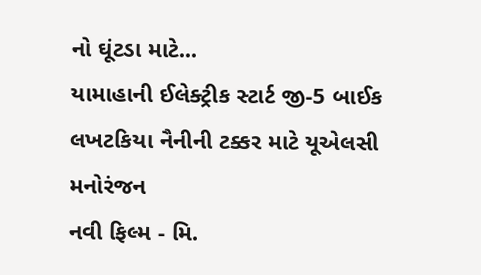નો ઘૂંટડા માટે...
યામાહાની ઈલેક્ટ્રીક સ્ટાર્ટ જી-5 બાઈક
લખટકિયા નૈનીની ટક્કર માટે યૂએલસી
મનોરંજન
નવી ફિલ્મ - મિ.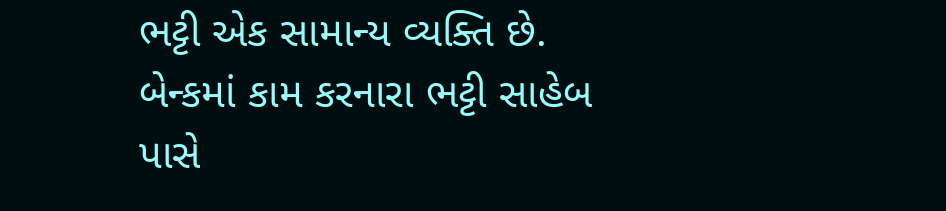ભટ્ટી એક સામાન્ય વ્યક્તિ છે. બેન્કમાં કામ કરનારા ભટ્ટી સાહેબ પાસે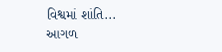વિશ્વમાં શાંતિ...
આગળ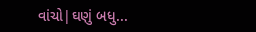વાંચો|ઘણું બધુ...